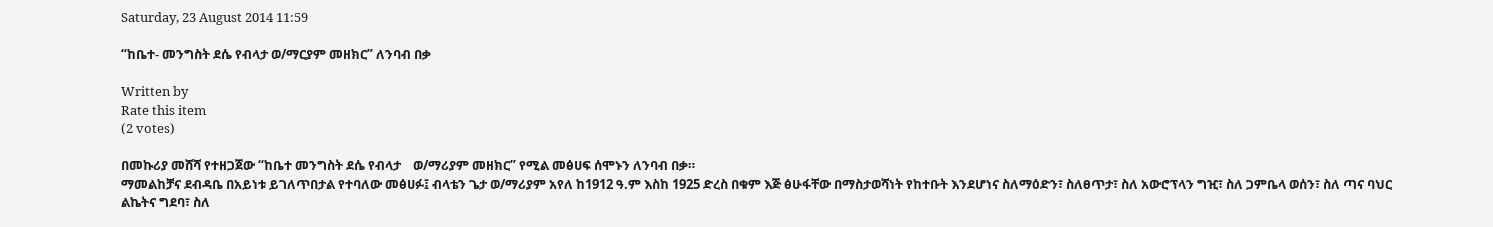Saturday, 23 August 2014 11:59

“ከቤተ- መንግስት ደሴ የብላታ ወ/ማርያም መዘክር” ለንባብ በቃ

Written by
Rate this item
(2 votes)

በመኩሪያ መሸሻ የተዘጋጀው “ከቤተ መንግስት ደሴ የብላታ    ወ/ማሪያም መዘክር” የሚል መፅሀፍ ሰሞኑን ለንባብ በቃ።
ማመልከቻና ደብዳቤ በአይነቱ ይገለጥበታል የተባለው መፅሀፉ፤ ብላቴን ጌታ ወ/ማሪያም አየለ ከ1912 ዓ.ም እስከ 1925 ድረስ በቁም እጅ ፅሁፋቸው በማስታወሻነት የከተቡት እንደሆነና ስለማዕድን፣ ስለፀጥታ፣ ስለ አውሮፕላን ግዢ፣ ስለ ጋምቤላ ወሰን፣ ስለ ጣና ባህር ልኬትና ግደባ፣ ስለ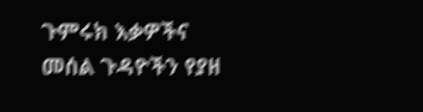ጉምሩክ እቃዎችና መሰል ጉዳዮችን የያዘ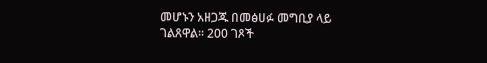መሆኑን አዘጋጁ በመፅሀፉ መግቢያ ላይ ገልጸዋል፡፡ 200 ገጾች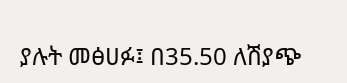ያሉት መፅሀፉ፤ በ35.50 ለሽያጭ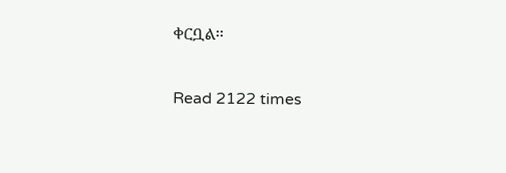ቀርቧል፡፡

Read 2122 times